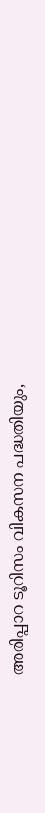അരിപ്പാറ ടൂറിസം വികസന പദ്ധതിയും,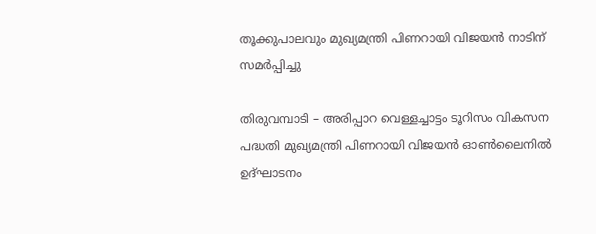തൂക്കുപാലവും മുഖ്യമന്ത്രി പിണറായി വിജയൻ നാടിന് സമർപ്പിച്ചു

തിരുവമ്പാടി – അരിപ്പാറ വെള്ളച്ചാട്ടം ടൂറിസം വികസന പദ്ധതി മുഖ്യമന്ത്രി പിണറായി വിജയൻ ഓൺലൈനിൽ ഉദ്ഘാടനം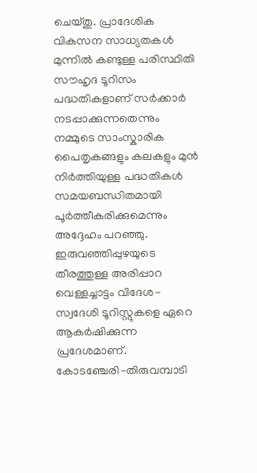ചെയ്തു. പ്രാദേശിക വികസന സാധ്യതകൾ മുന്നിൽ കണ്ടുള്ള പരിസ്ഥിതി സൗഹൃദ ടൂറിസം പദ്ധതികളാണ് സർക്കാർ നടപ്പാക്കുന്നതെന്നും നമ്മുടെ സാംസ്കാരിക പൈതൃകങ്ങളും കലകളും മുൻ നിർത്തിയുള്ള പദ്ധതികൾ സമയബന്ധിതമായി പൂർത്തീകരിക്കുമെന്നും അദ്ദേഹം പറഞ്ഞു.
ഇരുവഞ്ഞിപ്പുഴയുടെ തീരത്തുള്ള അരിപ്പാറ വെള്ളച്ചാട്ടം വിദേശ-സ്വദേശി ടൂറിസ്റ്റുകളെ ഏറെ ആകർഷിക്കുന്ന പ്രദേശമാണ്.
കോടഞ്ചേരി-തിരുവമ്പാടി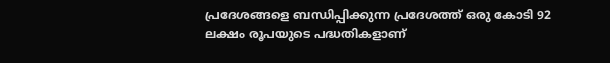പ്രദേശങ്ങളെ ബന്ധിപ്പിക്കുന്ന പ്രദേശത്ത് ഒരു കോടി 92 ലക്ഷം രൂപയുടെ പദ്ധതികളാണ്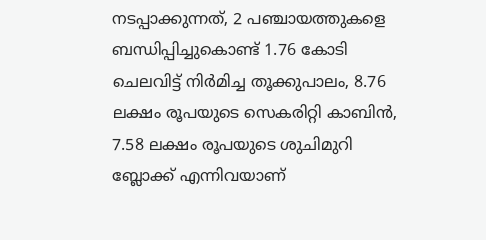നടപ്പാക്കുന്നത്, 2 പഞ്ചായത്തുകളെ ബന്ധിപ്പിച്ചുകൊണ്ട് 1.76 കോടി ചെലവിട്ട് നിർമിച്ച തൂക്കുപാലം, 8.76 ലക്ഷം രൂപയുടെ സെകരിറ്റി കാബിൻ, 7.58 ലക്ഷം രൂപയുടെ ശുചിമുറി ബ്ലോക്ക് എന്നിവയാണ്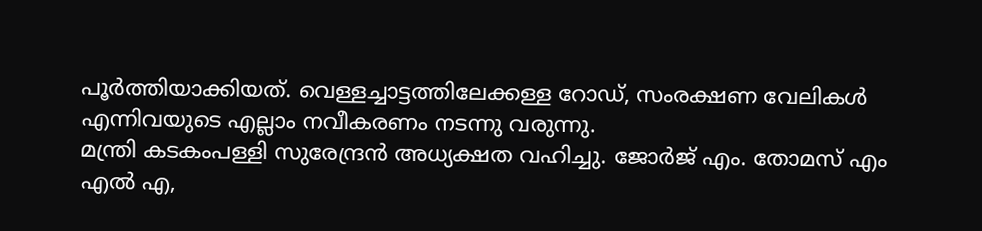പൂർത്തിയാക്കിയത്. വെള്ളച്ചാട്ടത്തിലേക്കള്ള റോഡ്, സംരക്ഷണ വേലികൾ എന്നിവയുടെ എല്ലാം നവീകരണം നടന്നു വരുന്നു.
മന്ത്രി കടകംപള്ളി സുരേന്ദ്രൻ അധ്യക്ഷത വഹിച്ചു. ജോർജ് എം. തോമസ് എം എൽ എ,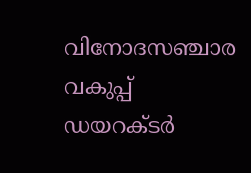വിനോദസഞ്ചാര വകുപ്പ് ഡയറക്ടർ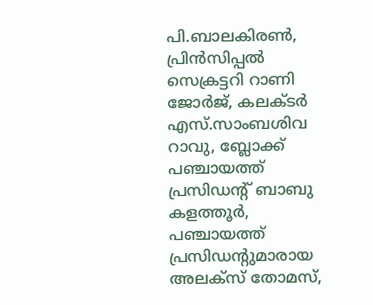പി.ബാലകിരൺ, പ്രിൻസിപ്പൽ സെക്രട്ടറി റാണി ജോർജ്, കലക്ടർ എസ്.സാംബശിവ റാവു, ബ്ലോക്ക് പഞ്ചായത്ത് പ്രസിഡന്റ് ബാബു കളത്തൂർ, പഞ്ചായത്ത് പ്രസിഡന്റുമാരായ അലക്സ് തോമസ്,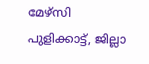മേഴ്സി പുളിക്കാട്ട്, ജില്ലാ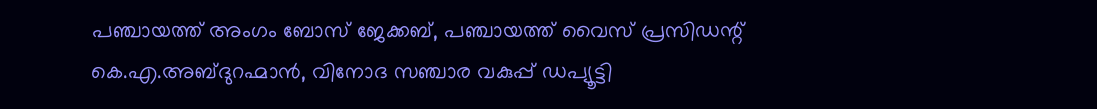പഞ്ചായത്ത് അംഗം ബോസ് ജേക്കബ്, പഞ്ചായത്ത് വൈസ് പ്രസിഡന്റ്
കെ.എ.അബ്ദുറഹ്മാൻ, വിനോദ സഞ്ചാര വകുപ്പ് ഡപ്യൂട്ടി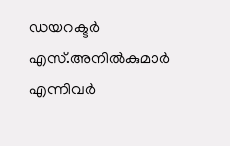ഡയറക്ടർ എസ്.അനിൽകുമാർ എന്നിവർ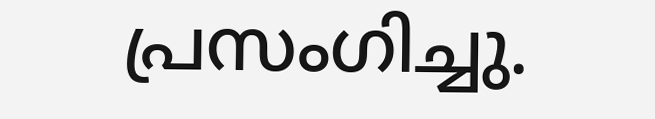പ്രസംഗിച്ചു.